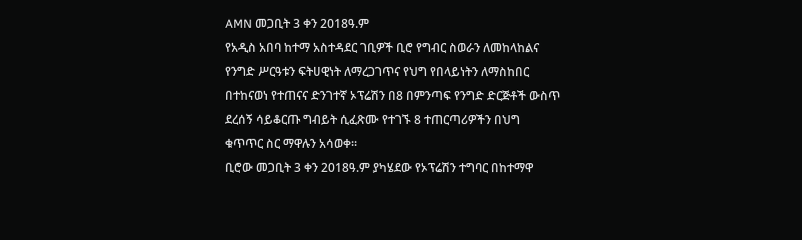AMN መጋቢት 3 ቀን 2018ዓ.ም
የአዲስ አበባ ከተማ አስተዳደር ገቢዎች ቢሮ የግብር ስወራን ለመከላከልና የንግድ ሥርዓቱን ፍትሀዊነት ለማረጋገጥና የህግ የበላይነትን ለማስከበር በተከናወነ የተጠናና ድንገተኛ ኦፕሬሽን በ8 በምንጣፍ የንግድ ድርጅቶች ውስጥ ደረሰኝ ሳይቆርጡ ግብይት ሲፈጽሙ የተገኙ 8 ተጠርጣሪዎችን በህግ ቁጥጥር ስር ማዋሉን አሳወቀ።
ቢሮው መጋቢት 3 ቀን 2018ዓ.ም ያካሄደው የኦፕሬሽን ተግባር በከተማዋ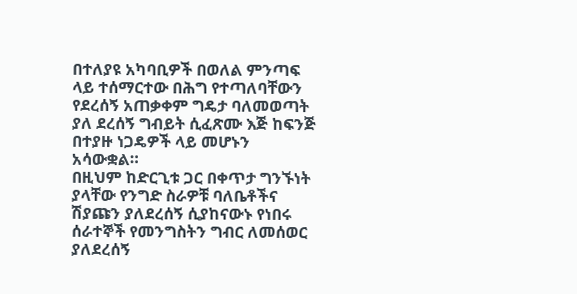በተለያዩ አካባቢዎች በወለል ምንጣፍ ላይ ተሰማርተው በሕግ የተጣለባቸውን የደረሰኝ አጠቃቀም ግዴታ ባለመወጣት ያለ ደረሰኝ ግብይት ሲፈጽሙ እጅ ከፍንጅ በተያዙ ነጋዴዎች ላይ መሆኑን አሳውቋል።
በዚህም ከድርጊቱ ጋር በቀጥታ ግንኙነት ያላቸው የንግድ ስራዎቹ ባለቤቶችና ሽያጩን ያለደረሰኝ ሲያከናውኑ የነበሩ ሰራተኞች የመንግስትን ግብር ለመሰወር ያለደረሰኝ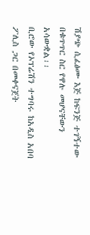ሽያጭ ሲፈፅሙ እጅ ከፍንጅ ተገኝተው በቁጥጥር ስር የዋሉ መሆናቸውን አሳውቋል፡፡
ቢሮው የኦፕሬሽን ተግባሩ ከአዲስ አበባ ፖሊስ ጋር በመቀናጀት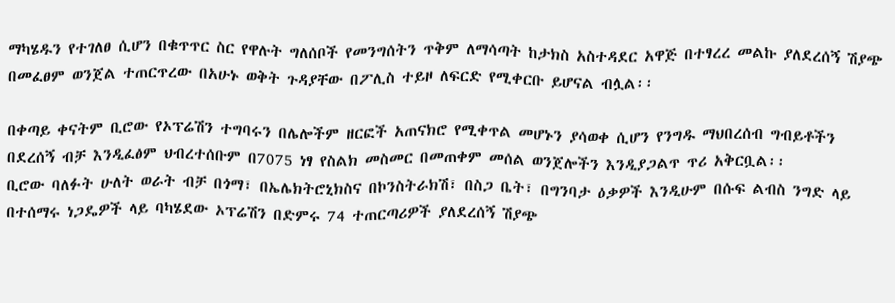ማካሄዱን የተገለፀ ሲሆን በቁጥጥር ስር የዋሉት ግለሰቦች የመንግሰትን ጥቅም ለማሳጣት ከታክስ አስተዳደር አዋጅ በተፃረረ መልኩ ያለደረሰኝ ሽያጭ በመፈፀም ወንጀል ተጠርጥረው በአሁኑ ወቅት ጉዳያቸው በፖሊስ ተይዞ ለፍርድ የሚቀርቡ ይሆናል ብሏል፡፡

በቀጣይ ቀናትም ቢሮው የኦፕሬሽን ተግባሩን በሌሎችም ዘርፎች አጠናክሮ የሚቀጥል መሆኑን ያሳወቀ ሲሆን የንግዱ ማህበረሰብ ግብይቶችን በደረሰኝ ብቻ እንዲፈፅም ህብረተሰቡም በ7075 ነፃ የስልክ መስመር በመጠቀም መሰል ወንጀሎችን እንዲያጋልጥ ጥሪ አቅርቧል፡፡
ቢሮው ባለፉት ሁለት ወራት ብቻ በጎማ፣ በኤሌክትሮኒክስና በኮንስትራክሽ፣ በስጋ ቤት፣ በግንባታ ዕቃዎች እንዲሁም በሱፍ ልብስ ንግድ ላይ በተሰማሩ ነጋዴዎች ላይ ባካሄደው ኦፕሬሽን በድምሩ 74 ተጠርጣሪዎች ያለደረሰኝ ሽያጭ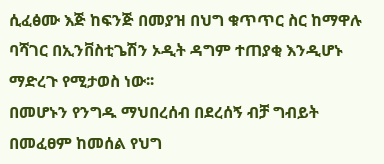ሲፈፅሙ እጅ ከፍንጅ በመያዝ በህግ ቁጥጥር ስር ከማዋሉ ባሻገር በኢንቨስቲጌሽን ኦዲት ዳግም ተጠያቂ እንዲሆኑ ማድረጉ የሚታወስ ነው፡፡
በመሆኑን የንግዱ ማህበረሰብ በደረሰኝ ብቻ ግብይት በመፈፀም ከመሰል የህግ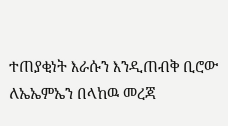ተጠያቂነት እራሱን እንዲጠብቅ ቢሮው ለኤኤምኤን በላከዉ መረጃ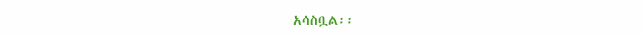አሳስቧል፡፡